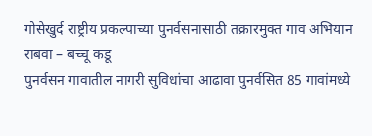गोसेखुर्द राष्ट्रीय प्रकल्पाच्या पुनर्वसनासाठी तक्रारमुक्त गाव अभियान राबवा – बच्चू कडू
पुनर्वसन गावातील नागरी सुविधांचा आढावा पुनर्वसित 85 गावांमध्ये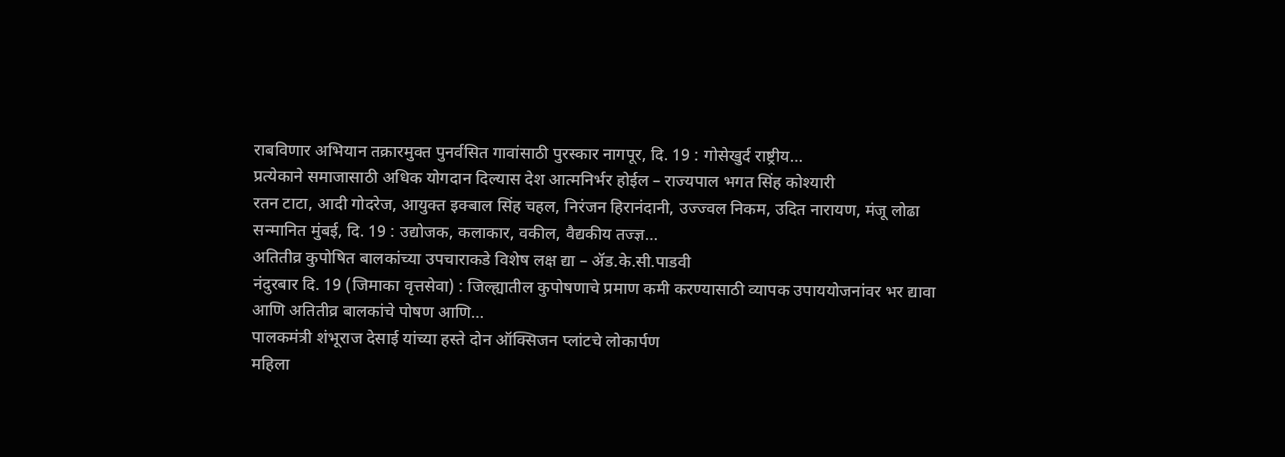राबविणार अभियान तक्रारमुक्त पुनर्वसित गावांसाठी पुरस्कार नागपूर, दि. 19 : गोसेखुर्द राष्ट्रीय…
प्रत्येकाने समाजासाठी अधिक योगदान दिल्यास देश आत्मनिर्भर होईल – राज्यपाल भगत सिंह कोश्यारी
रतन टाटा, आदी गोदरेज, आयुक्त इक्बाल सिंह चहल, निरंजन हिरानंदानी, उज्ज्वल निकम, उदित नारायण, मंजू लोढा सन्मानित मुंबई, दि. 19 : उद्योजक, कलाकार, वकील, वैद्यकीय तज्ज्ञ…
अतितीव्र कुपोषित बालकांच्या उपचाराकडे विशेष लक्ष द्या – ॲड.के.सी.पाडवी
नंदुरबार दि. 19 (जिमाका वृत्तसेवा) : जिल्ह्यातील कुपोषणाचे प्रमाण कमी करण्यासाठी व्यापक उपाययोजनांवर भर द्यावा आणि अतितीव्र बालकांचे पोषण आणि…
पालकमंत्री शंभूराज देसाई यांच्या हस्ते दोन ऑक्सिजन प्लांटचे लोकार्पण
महिला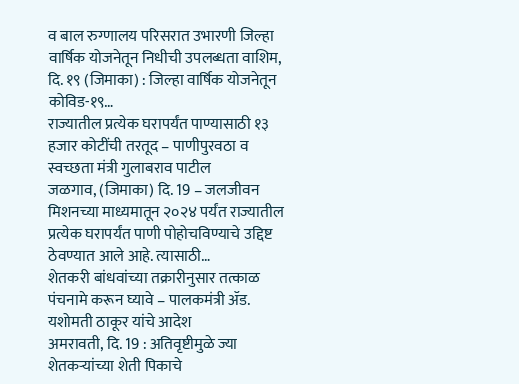व बाल रुग्णालय परिसरात उभारणी जिल्हा वार्षिक योजनेतून निधीची उपलब्धता वाशिम, दि. १९ (जिमाका) : जिल्हा वार्षिक योजनेतून कोविड-१९…
राज्यातील प्रत्येक घरापर्यंत पाण्यासाठी १३ हजार कोटींची तरतूद – पाणीपुरवठा व स्वच्छता मंत्री गुलाबराव पाटील
जळगाव, (जिमाका) दि. 19 – जलजीवन मिशनच्या माध्यमातून २०२४ पर्यंत राज्यातील प्रत्येक घरापर्यंत पाणी पोहोचविण्याचे उद्दिष्ट ठेवण्यात आले आहे. त्यासाठी…
शेतकरी बांधवांच्या तक्रारीनुसार तत्काळ पंचनामे करून घ्यावे – पालकमंत्री ॲड. यशोमती ठाकूर यांचे आदेश
अमरावती, दि. 19 : अतिवृष्टीमुळे ज्या शेतकऱ्यांच्या शेती पिकाचे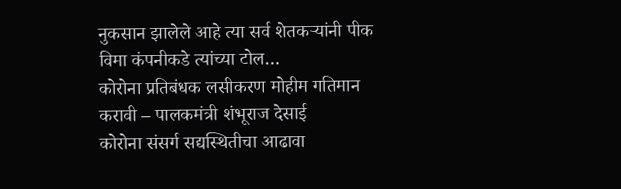नुकसान झालेले आहे त्या सर्व शेतकऱ्यांनी पीक विमा कंपनीकडे त्यांच्या टोल…
कोरोना प्रतिबंधक लसीकरण मोहीम गतिमान करावी – पालकमंत्री शंभूराज देसाई
कोरोना संसर्ग सद्यस्थितीचा आढावा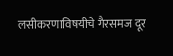लसीकरणाविषयीचे गैरसमज दूर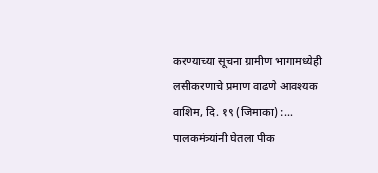करण्याच्या सूचना ग्रामीण भागामध्येही लसीकरणाचे प्रमाण वाढणे आवश्यक वाशिम, दि. १९ (जिमाका) :…
पालकमंत्र्यांनी घेतला पीक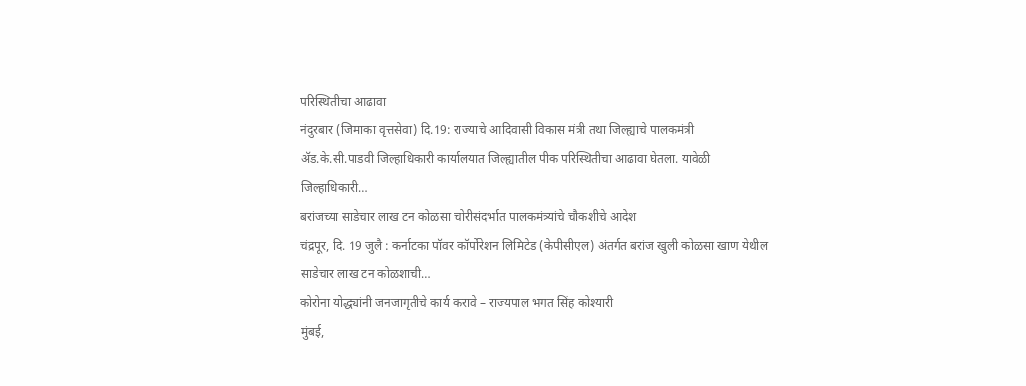परिस्थितीचा आढावा
नंदुरबार (जिमाका वृत्तसेवा) दि.19: राज्याचे आदिवासी विकास मंत्री तथा जिल्ह्याचे पालकमंत्री ॲड.के.सी.पाडवी जिल्हाधिकारी कार्यालयात जिल्ह्यातील पीक परिस्थितीचा आढावा घेतला. यावेळी जिल्हाधिकारी…
बरांजच्या साडेचार लाख टन कोळसा चोरीसंदर्भात पालकमंत्र्यांचे चौकशीचे आदेश
चंद्रपूर, दि. 19 जुलै : कर्नाटका पॉवर कॉर्पोरेशन लिमिटेड (केपीसीएल) अंतर्गत बरांज खुली कोळसा खाण येथील साडेचार लाख टन कोळशाची…
कोरोना योद्ध्यांनी जनजागृतीचे कार्य करावे – राज्यपाल भगत सिंह कोश्यारी
मुंबई,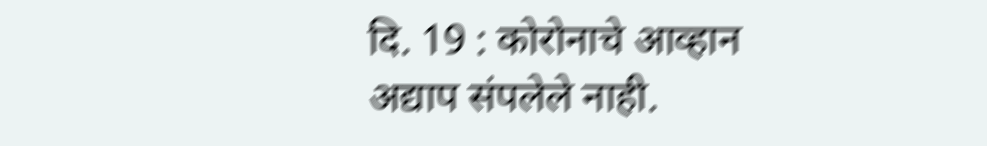दि. 19 : कोरोनाचे आव्हान अद्याप संपलेले नाही.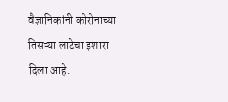वैज्ञानिकांनी कोरोनाच्या तिसऱ्या लाटेचा इशारा दिला आहे.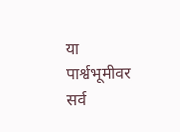या पार्श्वभूमीवर सर्व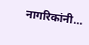नागरिकांनी…